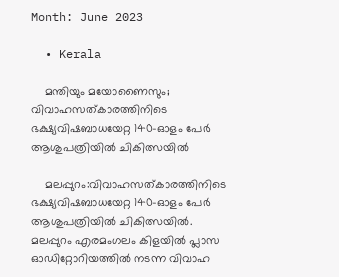Month: June 2023

  • Kerala

    മന്തിയും മയോണൈസും; വിവാഹസത്കാരത്തിനിടെ ഭക്ഷ്യവിഷബാധയേറ്റ 140-ഓളം പേര്‍ ആശുപത്രിയില്‍ ചികിത്സയിൽ

    മലപ്പുറം:വിവാഹസത്കാരത്തിനിടെ ഭക്ഷ്യവിഷബാധയേറ്റ 140-ഓളം പേര്‍ ആശുപത്രിയില്‍ ചികിത്സയില്‍. മലപ്പുറം എരമംഗലം കിളയില്‍ പ്ലാസ ഓഡിറ്റോറിയത്തില്‍ നടന്ന വിവാഹ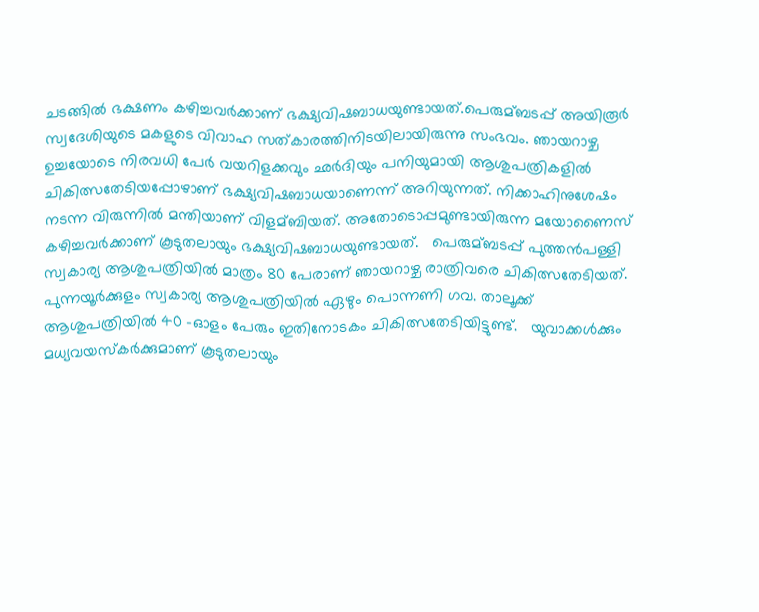ചടങ്ങില്‍ ഭക്ഷണം കഴിച്ചവര്‍ക്കാണ് ഭക്ഷ്യവിഷബാധയുണ്ടായത്.പെരുമ്ബടപ്പ് അയിരൂര്‍ സ്വദേശിയുടെ മകളുടെ വിവാഹ സത്കാരത്തിനിടയിലായിരുന്നു സംഭവം. ഞായറാഴ്ച ഉച്ചയോടെ നിരവധി പേര്‍ വയറിളക്കവും ഛര്‍ദിയും പനിയുമായി ആശുപത്രികളില്‍ ചികിത്സതേടിയപ്പോഴാണ് ഭക്ഷ്യവിഷബാധയാണെന്ന് അറിയുന്നത്. നിക്കാഹിനുശേഷം നടന്ന വിരുന്നില്‍ മന്തിയാണ് വിളമ്ബിയത്. അതോടൊപ്പമുണ്ടായിരുന്ന മയോണൈസ് കഴിച്ചവര്‍ക്കാണ് കൂടുതലായും ഭക്ഷ്യവിഷബാധയുണ്ടായത്.   പെരുമ്ബടപ്പ് പുത്തൻപള്ളി സ്വകാര്യ ആശുപത്രിയില്‍ മാത്രം 80 പേരാണ് ഞായറാഴ്ച രാത്രിവരെ ചികിത്സതേടിയത്. പുന്നയൂര്‍ക്കുളം സ്വകാര്യ ആശുപത്രിയില്‍ ഏഴും പൊന്നണി ഗവ. താലൂക്ക് ആശുപത്രിയില്‍ 40 -ഓളം പേരും ഇതിനോടകം ചികിത്സതേടിയിട്ടുണ്ട്.   യുവാക്കള്‍ക്കും മധ്യവയസ്കര്‍ക്കുമാണ് കൂടുതലായും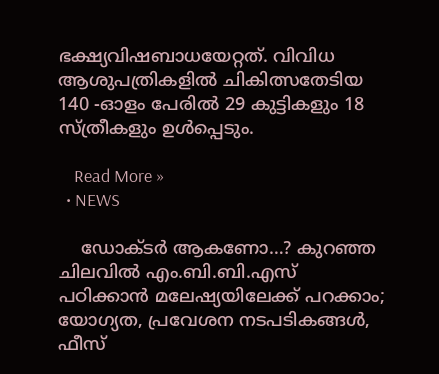ഭക്ഷ്യവിഷബാധയേറ്റത്. വിവിധ ആശുപത്രികളില്‍ ചികിത്സതേടിയ 140 -ഓളം പേരില്‍ 29 കുട്ടികളും 18 സ്ത്രീകളും ഉള്‍പ്പെടും.

    Read More »
  • NEWS

    ഡോക്ടർ ആകണോ…? കുറഞ്ഞ ചിലവില്‍ എം.ബി.ബി.എസ് പഠിക്കാൻ മലേഷ്യയിലേക്ക് പറക്കാം; യോഗ്യത, പ്രവേശന നടപടികങ്ങൾ, ഫീസ്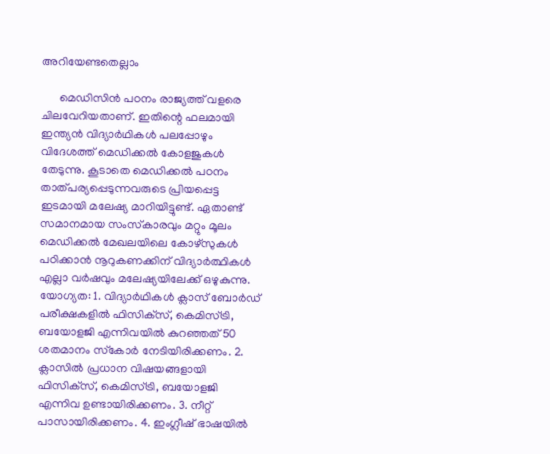അറിയേണ്ടതെല്ലാം

      മെഡിസിന്‍ പഠനം രാജ്യത്ത് വളരെ ചിലവേറിയതാണ്. ഇതിന്റെ ഫലമായി ഇന്ത്യന്‍ വിദ്യാര്‍ഥികള്‍ പലപ്പോഴും വിദേശത്ത് മെഡിക്കല്‍ കോളജുകള്‍ തേടുന്നു. കൂടാതെ മെഡിക്കല്‍ പഠനം താത്പര്യപ്പെടുന്നവരുടെ പ്രിയപ്പെട്ട ഇടമായി മലേഷ്യ മാറിയിട്ടുണ്ട്. ഏതാണ്ട് സമാനമായ സംസ്‌കാരവും മറ്റും മൂലം മെഡിക്കല്‍ മേഖലയിലെ കോഴ്സുകള്‍ പഠിക്കാന്‍ നൂറുകണക്കിന് വിദ്യാര്‍ത്ഥികള്‍ എല്ലാ വര്‍ഷവും മലേഷ്യയിലേക്ക് ഒഴുകുന്നു. യോഗ്യത: 1. വിദ്യാര്‍ഥികള്‍ ക്ലാസ് ബോര്‍ഡ് പരീക്ഷകളില്‍ ഫിസിക്‌സ്, കെമിസ്ട്രി, ബയോളജി എന്നിവയില്‍ കുറഞ്ഞത് 50 ശതമാനം സ്‌കോര്‍ നേടിയിരിക്കണം. 2. ക്ലാസില്‍ പ്രധാന വിഷയങ്ങളായി ഫിസിക്‌സ്, കെമിസ്ട്രി, ബയോളജി എന്നിവ ഉണ്ടായിരിക്കണം. 3. നീറ്റ് പാസായിരിക്കണം. 4. ഇംഗ്ലീഷ് ഭാഷയില്‍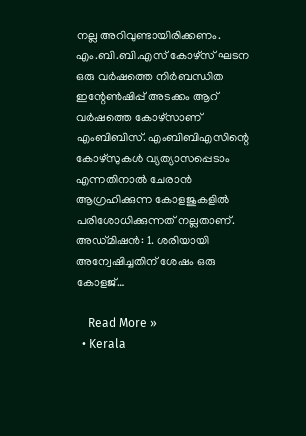നല്ല അറിവുണ്ടായിരിക്കണം. എം.ബി.ബി.എസ് കോഴ്‌സ് ഘടന ഒരു വര്‍ഷത്തെ നിര്‍ബന്ധിത ഇന്റേണ്‍ഷിപ്പ് അടക്കം ആറ് വര്‍ഷത്തെ കോഴ്സാണ് എംബിബിസ്. എംബിബിഎസിന്റെ കോഴ്സുകള്‍ വ്യത്യാസപ്പെടാം എന്നതിനാല്‍ ചേരാന്‍ ആഗ്രഹിക്കുന്ന കോളജുകളില്‍ പരിശോധിക്കുന്നത് നല്ലതാണ്. അഡ്മിഷന്‍: 1. ശരിയായി അന്വേഷിച്ചതിന് ശേഷം ഒരു കോളജ്…

    Read More »
  • Kerala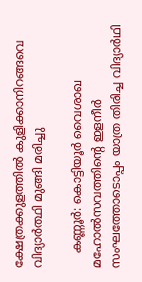ക്ഷേത്രക്കുളത്തില്‍ കുളിക്കാനിറങ്ങവെ വിദ്യാർത്ഥി മുങ്ങി മരിച്ചു

    കണ്ണൂർ: കൊട്ടിയൂർ വൈശാഖ മഹോല്‍സവത്തിന്റെ ഇളനീര്‍ സംഘത്തോടൊപ്പം യാത്ര തിരിച്ച വിദ്യാര്‍ഥി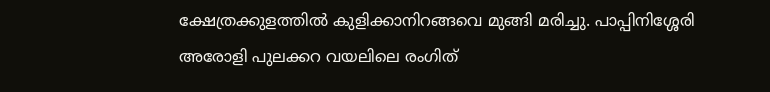ക്ഷേത്രക്കുളത്തില്‍ കുളിക്കാനിറങ്ങവെ മുങ്ങി മരിച്ചു. പാപ്പിനിശ്ശേരി അരോളി പുലക്കറ വയലിലെ രംഗിത്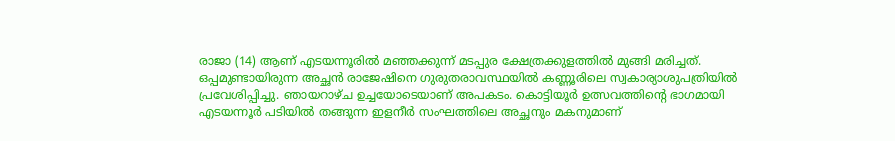രാജാ (14) ആണ് എടയന്നൂരില്‍ മഞ്ഞക്കുന്ന് മടപ്പുര ക്ഷേത്രക്കുളത്തില്‍ മുങ്ങി മരിച്ചത്. ഒപ്പമുണ്ടായിരുന്ന അച്ഛൻ രാജേഷിനെ ഗുരുതരാവസ്ഥയില്‍ കണ്ണൂരിലെ സ്വകാര്യാശുപത്രിയില്‍ പ്രവേശിപ്പിച്ചു. ഞായറാഴ്ച ഉച്ചയോടെയാണ് അപകടം. കൊട്ടിയൂര്‍ ഉത്സവത്തിന്റെ ഭാഗമായി എടയന്നൂര്‍ പടിയില്‍ തങ്ങുന്ന ഇളനീര്‍ സംഘത്തിലെ അച്ഛനും മകനുമാണ്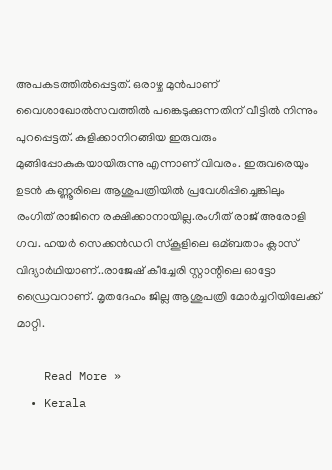അപകടത്തില്‍പ്പെട്ടത്. ഒരാഴ്ച മുൻപാണ് വൈശാഖോല്‍സവത്തില്‍ പങ്കെടുക്കുന്നതിന് വീട്ടില്‍ നിന്നും പുറപ്പെട്ടത്. കുളിക്കാനിറങ്ങിയ ഇരുവരും മുങ്ങിപ്പോകുകയായിരുന്നു എന്നാണ് വിവരം. ഇരുവരെയും ഉടൻ കണ്ണൂരിലെ ആശുപത്രിയില്‍ പ്രവേശിപ്പിച്ചെങ്കിലും രംഗിത് രാജിനെ രക്ഷിക്കാനായില്ല.രംഗീത് രാജ് അരോളി ഗവ. ഹയര്‍ സെക്കൻഡറി സ്കൂളിലെ ഒമ്ബതാം ക്ലാസ് വിദ്യാര്‍ഥിയാണ്..രാജേഷ് കീച്ചേരി സ്റ്റാന്റിലെ ഓട്ടോ ഡ്രൈവറാണ്. മൃതദേഹം ജില്ല ആശുപത്രി മോര്‍ച്ചറിയിലേക്ക് മാറ്റി.

    Read More »
  • Kerala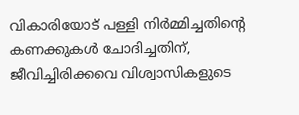വികാരിയോട് പള്ളി നിര്‍മ്മിച്ചതിന്‍റെ കണക്കുകള്‍ ചോദിച്ചതിന്, ജീവിച്ചിരിക്കവെ വിശ്വാസികളുടെ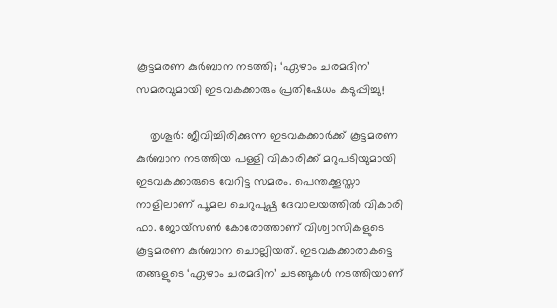കൂട്ടമരണ കുര്‍ബാന നടത്തി; ‘ഏഴാം ചരമദിന’ സമരവുമായി ഇടവകക്കാരും പ്രതിഷേധം കടുപ്പിച്ചു!

    തൃശൂർ: ജീവിച്ചിരിക്കുന്ന ഇടവകക്കാർക്ക് കൂട്ടമരണ കുർബാന നടത്തിയ പള്ളി വികാരിക്ക് മറുപടിയുമായി ഇടവകക്കാരുടെ വേറിട്ട സമരം. പെന്തക്കൂസ്താ നാളിലാണ് പൂമല ചെറുപുഷ്പ ദേവാലയത്തിൽ വികാരി ഫാ. ജോയ്‌സൺ കോരോത്താണ് വിശ്വാസികളുടെ കൂട്ടമരണ കുർബാന ചൊല്ലിയത്. ഇടവകക്കാരാകട്ടെ തങ്ങളുടെ ‘ഏഴാം ചരമദിന’ ചടങ്ങുകൾ നടത്തിയാണ്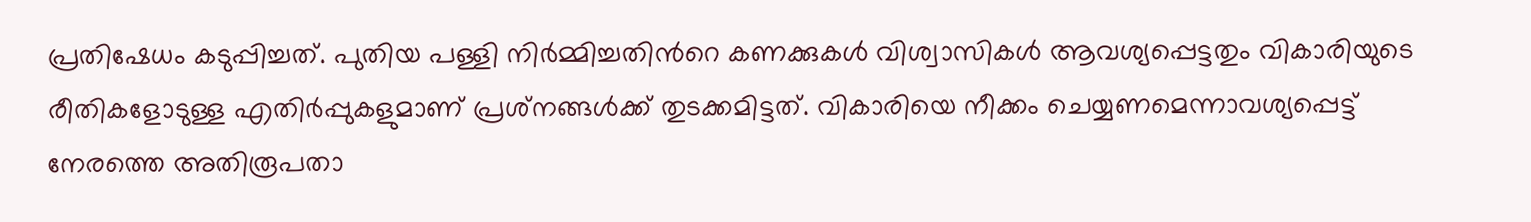പ്രതിഷേധം കടുപ്പിച്ചത്. പുതിയ പള്ളി നിർമ്മിച്ചതിൻറെ കണക്കുകൾ വിശ്വാസികൾ ആവശ്യപ്പെട്ടതും വികാരിയുടെ രീതികളോടുള്ള എതിർപ്പുകളുമാണ് പ്രശ്‌നങ്ങൾക്ക് തുടക്കമിട്ടത്. വികാരിയെ നീക്കം ചെയ്യണമെന്നാവശ്യപ്പെട്ട് നേരത്തെ അതിരൂപതാ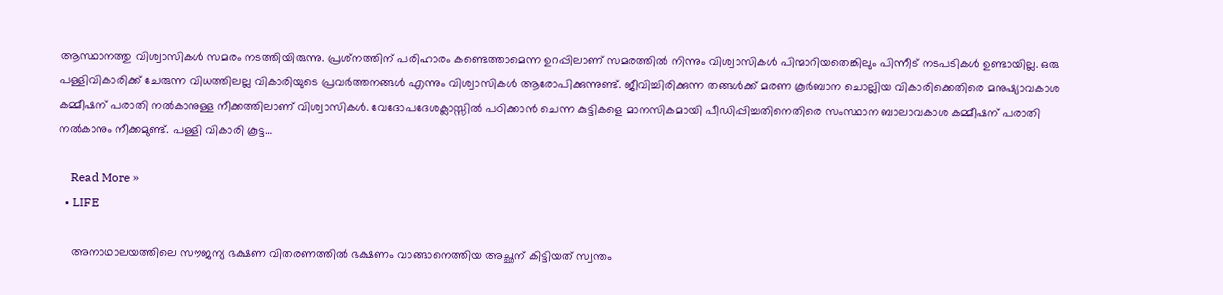ആസ്ഥാനത്തു വിശ്വാസികൾ സമരം നടത്തിയിരുന്നു. പ്രശ്‌നത്തിന് പരിഹാരം കണ്ടെത്താമെന്ന ഉറപ്പിലാണ് സമരത്തിൽ നിന്നും വിശ്വാസികൾ പിന്മാറിയതെങ്കിലും പിന്നീട് നടപടികൾ ഉണ്ടായില്ല. ഒരു പള്ളിവികാരിക്ക് ചേരുന്ന വിധത്തിലല്ല വികാരിയുടെ പ്രവർത്തനങ്ങൾ എന്നും വിശ്വാസികൾ ആരോപിക്കുന്നുണ്ട്. ജീവിച്ചിരിക്കുന്ന തങ്ങൾക്ക് മരണ കൂർബാന ചൊല്ലിയ വികാരിക്കെതിരെ മനുഷ്യാവകാശ കമ്മീഷന് പരാതി നൽകാനുള്ള നീക്കത്തിലാണ് വിശ്വാസികൾ. വേദോപദേശക്ലാസ്സിൽ പഠിക്കാൻ ചെന്ന കുട്ടികളെ മാനസികമായി പീഡിപ്പിച്ചതിനെതിരെ സംസ്ഥാന ബാലാവകാശ കമ്മീഷന് പരാതി നൽകാനും നീക്കമുണ്ട്. പള്ളി വികാരി കൂട്ട…

    Read More »
  • LIFE

    അനാഥാലയത്തിലെ സൗജന്യ ഭക്ഷണ വിതരണത്തില്‍ ഭക്ഷണം വാങ്ങാനെത്തിയ അച്ഛന് കിട്ടിയത് സ്വന്തം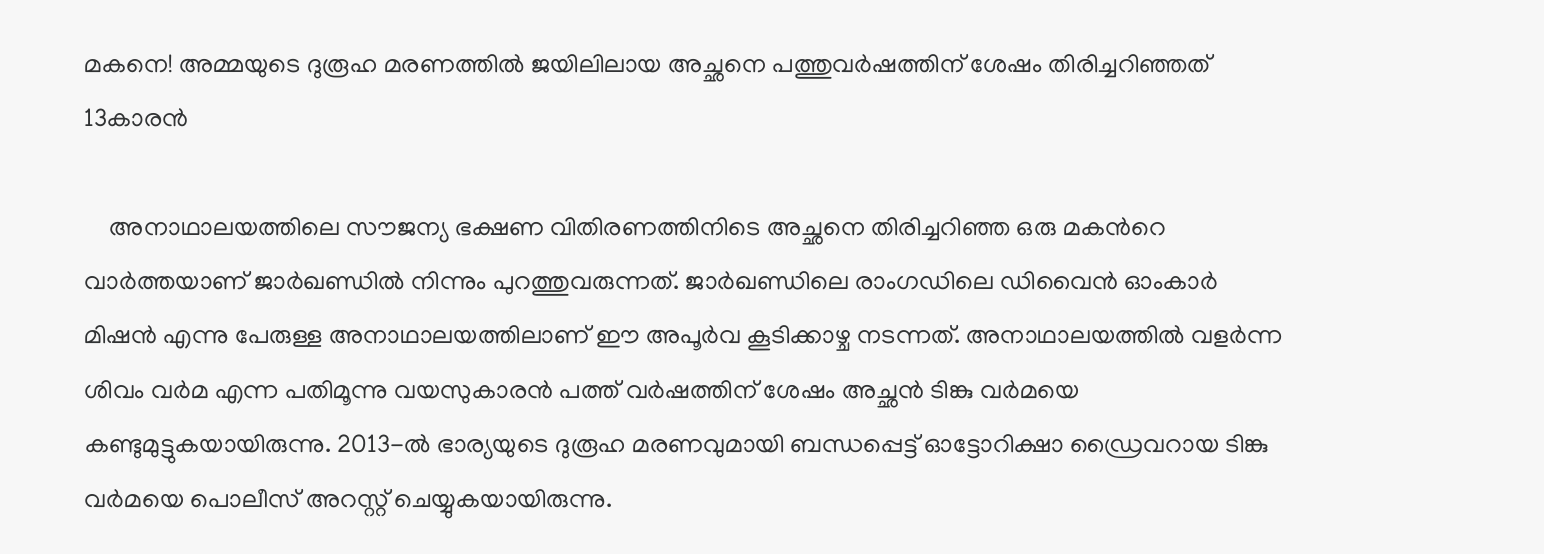മകനെ! അമ്മയുടെ ദുരൂഹ മരണത്തില്‍ ജയിലിലായ അച്ഛനെ പത്തുവര്‍ഷത്തിന് ശേഷം തിരിച്ചറിഞ്ഞത് 13കാരന്‍

    അനാഥാലയത്തിലെ സൗജന്യ ഭക്ഷണ വിതിരണത്തിനിടെ അച്ഛനെ തിരിച്ചറിഞ്ഞ ഒരു മകൻറെ വാർത്തയാണ് ജാർഖണ്ഡിൽ നിന്നും പുറത്തുവരുന്നത്. ജാർഖണ്ഡിലെ രാംഗഡിലെ ഡിവൈൻ ഓംകാർ മിഷൻ എന്നു പേരുള്ള അനാഥാലയത്തിലാണ് ഈ അപൂർവ കൂടിക്കാഴ്ച നടന്നത്. അനാഥാലയത്തിൽ വളർന്ന ശിവം വർമ എന്ന പതിമൂന്നു വയസുകാരൻ പത്ത് വർഷത്തിന് ശേഷം അച്ഛൻ ടിങ്കു വർമയെ കണ്ടുമുട്ടുകയായിരുന്നു. 2013-ൽ ഭാര്യയുടെ ദുരൂഹ മരണവുമായി ബന്ധപ്പെട്ട് ഓട്ടോറിക്ഷാ ഡ്രൈവറായ ടിങ്കു വർമയെ പൊലീസ് അറസ്റ്റ് ചെയ്യുകയായിരുന്നു.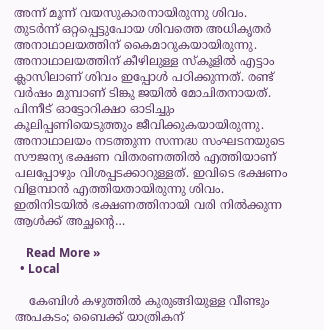അന്ന് മൂന്ന് വയസുകാരനായിരുന്നു ശിവം. തുടർന്ന് ഒറ്റപ്പെട്ടുപോയ ശിവത്തെ അധികൃതർ അനാഥാലയത്തിന് കൈമാറുകയായിരുന്നു. അനാഥാലയത്തിന് കീഴിലുള്ള സ്‌കൂളിൽ എട്ടാം ക്ലാസിലാണ് ശിവം ഇപ്പോൾ പഠിക്കുന്നത്. രണ്ട് വർഷം മുമ്പാണ് ടിങ്കു ജയിൽ മോചിതനായത്. പിന്നീട് ഓട്ടോറിക്ഷാ ഓടിച്ചും കൂലിപ്പണിയെടുത്തും ജീവിക്കുകയായിരുന്നു. അനാഥാലയം നടത്തുന്ന സന്നദ്ധ സംഘടനയുടെ സൗജന്യ ഭക്ഷണ വിതരണത്തിൽ എത്തിയാണ് പലപ്പോഴും വിശപ്പടക്കാറുള്ളത്. ഇവിടെ ഭക്ഷണം വിളമ്പാൻ എത്തിയതായിരുന്നു ശിവം. ഇതിനിടയിൽ ഭക്ഷണത്തിനായി വരി നിൽക്കുന്ന ആൾക്ക് അച്ഛന്റെ…

    Read More »
  • Local

    കേബിൾ കഴുത്തിൽ കുരുങ്ങിയുള്ള വീണ്ടും അപകടം; ബൈക്ക് യാത്രികന്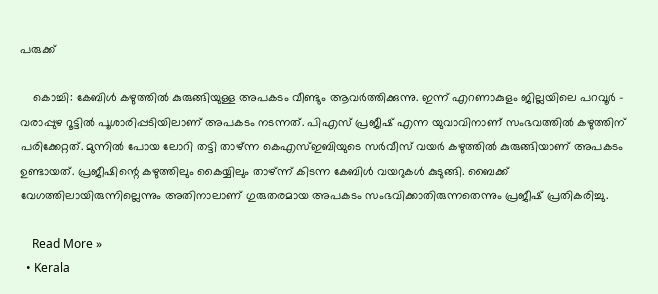പരുക്ക്

    കൊച്ചി: കേബിൾ കഴുത്തിൽ കുരുങ്ങിയുള്ള അപകടം വീണ്ടും ആവർത്തിക്കുന്നു. ഇന്ന് എറണാകുളം ജില്ലയിലെ പറവൂർ – വരാപ്പുഴ റൂട്ടിൽ പൂശാരിപ്പടിയിലാണ് അപകടം നടന്നത്. പിഎസ് പ്രജീഷ് എന്ന യുവാവിനാണ് സംഭവത്തിൽ കഴുത്തിന് പരിക്കേറ്റത്. മുന്നിൽ പോയ ലോറി തട്ടി താഴ്ന്ന കെഎസ്ഇബിയുടെ സർവീസ് വയർ കഴുത്തിൽ കുരുങ്ങിയാണ് അപകടം ഉണ്ടായത്. പ്രജീഷിന്റെ കഴുത്തിലും കൈയ്യിലും താഴ്ന്ന് കിടന്ന കേബിൾ വയറുകൾ കുടുങ്ങി. ബൈക്ക് വേഗത്തിലായിരുന്നില്ലെന്നും അതിനാലാണ് ഗുരുതരമായ അപകടം സംഭവിക്കാതിരുന്നതെന്നും പ്രജീഷ് പ്രതികരിച്ചു.

    Read More »
  • Kerala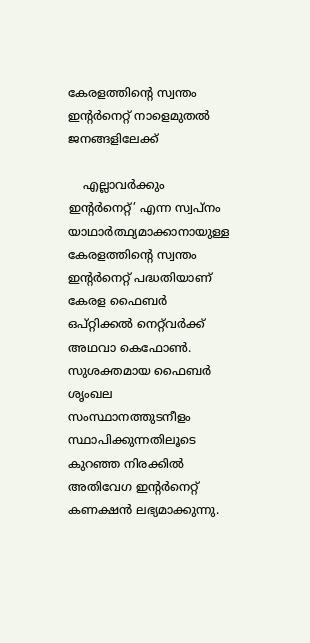കേരളത്തിന്റെ സ്വന്തം ഇന്റർനെറ്റ് നാളെമുതൽ ജനങ്ങളിലേക്ക്

    എല്ലാവർക്കും ഇന്റർനെറ്റ്’ എന്ന സ്വപ്നം യാഥാർത്ഥ്യമാക്കാനായുള്ള കേരളത്തിന്റെ സ്വന്തം ഇന്റർനെറ്റ് പദ്ധതിയാണ് കേരള ഫൈബർ ഒപ്റ്റിക്കൽ നെറ്റ്‌വർക്ക് അഥവാ കെഫോൺ. സുശക്തമായ ഫൈബർ ശൃംഖല സംസ്ഥാനത്തുടനീളം സ്ഥാപിക്കുന്നതിലൂടെ കുറഞ്ഞ നിരക്കിൽ അതിവേഗ ഇന്റർനെറ്റ് കണക്ഷൻ ലഭ്യമാക്കുന്നു.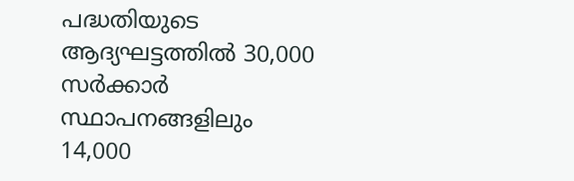പദ്ധതിയുടെ ആദ്യഘട്ടത്തിൽ 30,000 സർക്കാർ സ്ഥാപനങ്ങളിലും 14,000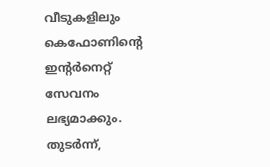വീടുകളിലും കെഫോണിന്റെ ഇന്റർനെറ്റ് സേവനം ലഭ്യമാക്കും. തുടർന്ന്,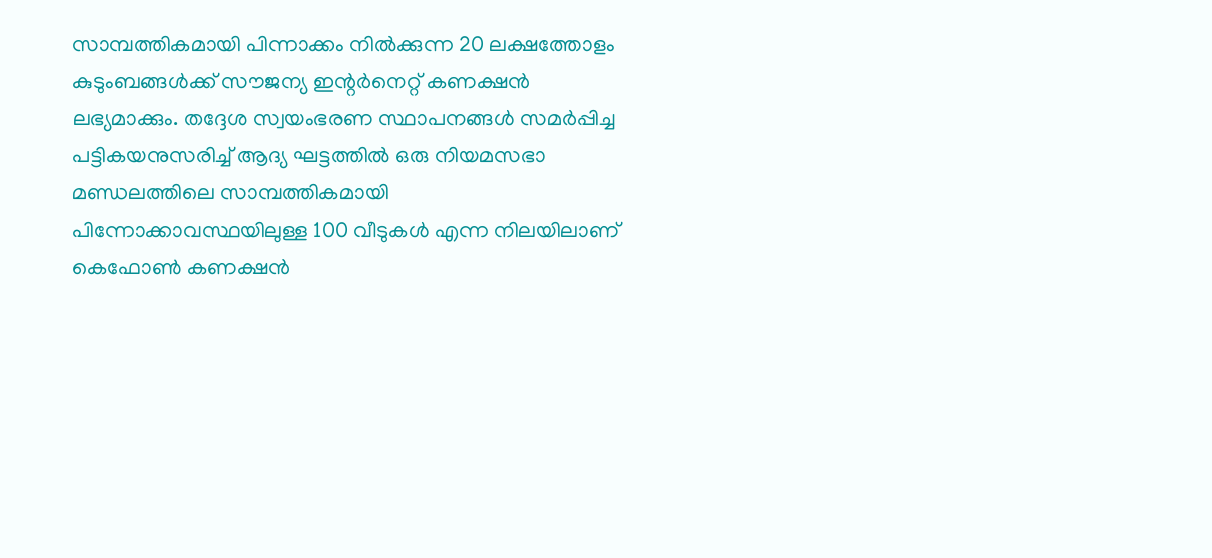സാമ്പത്തികമായി പിന്നാക്കം നിൽക്കുന്ന 20 ലക്ഷത്തോളം കുടുംബങ്ങൾക്ക് സൗജന്യ ഇന്റർനെറ്റ് കണക്ഷൻ ലഭ്യമാക്കും. തദ്ദേശ സ്വയംഭരണ സ്ഥാപനങ്ങൾ സമർപ്പിച്ച പട്ടികയനുസരിച്ച് ആദ്യ ഘട്ടത്തിൽ ഒരു നിയമസഭാ മണ്ഡലത്തിലെ സാമ്പത്തികമായി പിന്നോക്കാവസ്ഥയിലുള്ള 100 വീടുകൾ എന്ന നിലയിലാണ് കെഫോൺ കണക്ഷൻ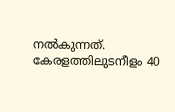നൽകുന്നത്. കേരളത്തിലുടനീളം 40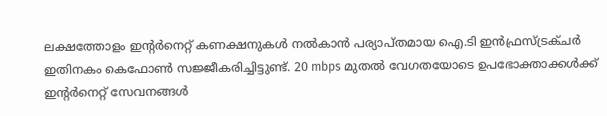ലക്ഷത്തോളം ഇന്റർനെറ്റ് കണക്ഷനുകൾ നൽകാൻ പര്യാപ്തമായ ഐ.ടി ഇൻഫ്രസ്ട്രക്ചർ ഇതിനകം കെഫോൺ സജ്ജീകരിച്ചിട്ടുണ്ട്. 20 mbps മുതൽ വേഗതയോടെ ഉപഭോക്താക്കൾക്ക് ഇന്റർനെറ്റ് സേവനങ്ങൾ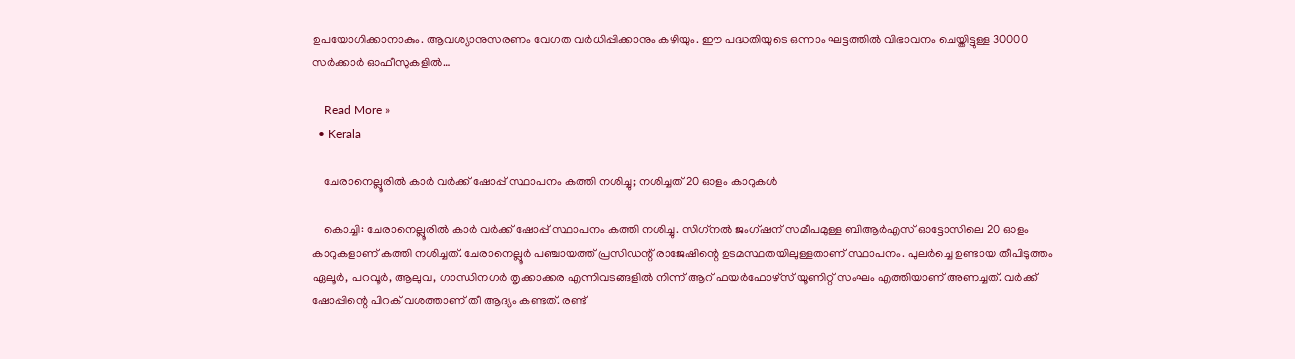ഉപയോഗിക്കാനാകും. ആവശ്യാനുസരണം വേഗത വർധിപ്പിക്കാനും കഴിയും. ഈ പദ്ധതിയുടെ ഒന്നാം ഘട്ടത്തിൽ വിഭാവനം ചെയ്തിട്ടുള്ള 30000 സർക്കാർ ഓഫീസുകളിൽ…

    Read More »
  • Kerala

    ചേരാനെല്ലൂരിൽ കാർ വർക്ക് ഷോപ്പ് സ്ഥാപനം കത്തി നശിച്ചു; നശിച്ചത് 20 ഓളം കാറുകൾ

    കൊച്ചി: ചേരാനെല്ലൂരില്‍ കാര്‍ വര്‍ക്ക് ഷോപ്പ് സ്ഥാപനം കത്തി നശിച്ചു. സിഗ്‌നല്‍ ജംഗ്ഷന് സമീപമുള്ള ബിആര്‍എസ് ഓട്ടോസിലെ 20 ഓളം കാറുകളാണ് കത്തി നശിച്ചത്. ചേരാനെല്ലൂര്‍ പഞ്ചായത്ത് പ്രസിഡന്റ് രാജേഷിന്റെ ഉടമസ്ഥതയിലുള്ളതാണ് സ്ഥാപനം. പുലര്‍ച്ചെ ഉണ്ടായ തീപിടുത്തം ഏലൂര്‍, പറവൂര്‍, ആലുവ, ഗാന്ധിനഗര്‍ തൃക്കാക്കര എന്നിവടങ്ങളില്‍ നിന്ന് ആറ് ഫയര്‍ഫോഴ്‌സ് യൂണിറ്റ് സംഘം എത്തിയാണ് അണച്ചത്. വര്‍ക്ക് ഷോപ്പിന്റെ പിറക് വശത്താണ് തീ ആദ്യം കണ്ടത്. രണ്ട്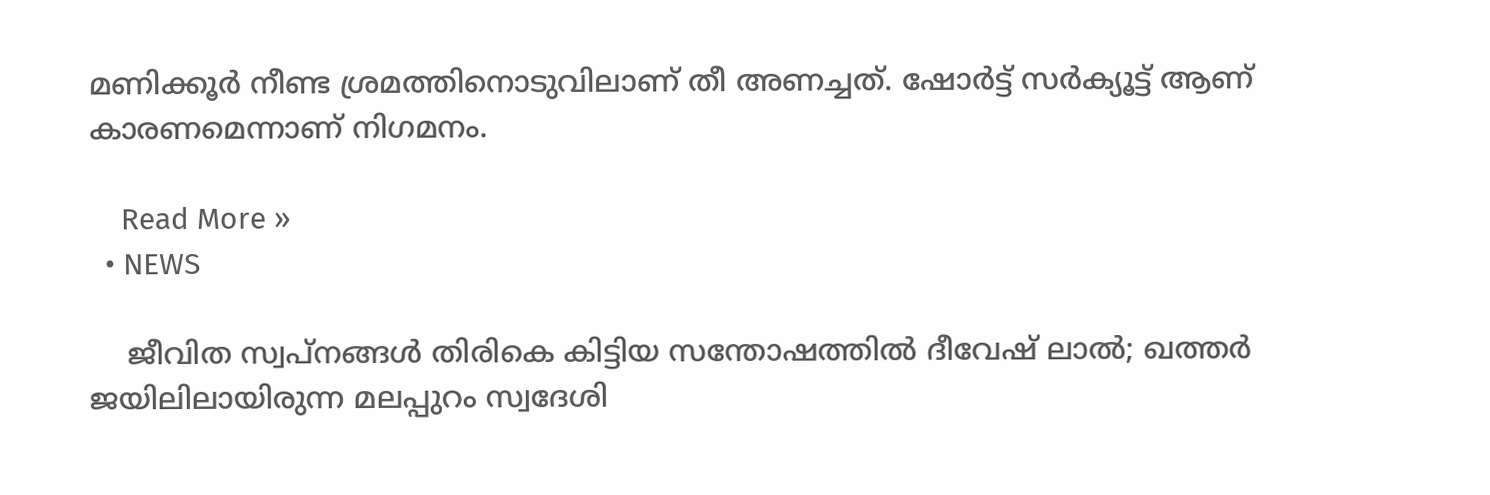മണിക്കൂര്‍ നീണ്ട ശ്രമത്തിനൊടുവിലാണ് തീ അണച്ചത്. ഷോര്‍ട്ട് സര്‍ക്യൂട്ട് ആണ് കാരണമെന്നാണ് നിഗമനം.

    Read More »
  • NEWS

    ജീവിത സ്വപ്നങ്ങൾ തിരികെ കിട്ടിയ സന്തോഷത്തിൽ ദീവേഷ് ലാൽ; ഖത്തർ ജയിലിലായിരുന്ന മലപ്പുറം സ്വദേശി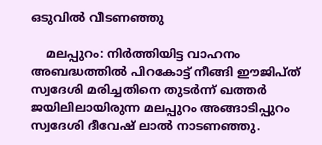ഒടുവിൽ വീടണ‌‍ഞ്ഞു

    മലപ്പുറം: നിർത്തിയിട്ട വാഹനം അബദ്ധത്തിൽ പിറകോട്ട് നീങ്ങി ഈജിപ്ത് സ്വദേശി മരിച്ചതിനെ തുടർന്ന് ഖത്തർ ജയിലിലായിരുന്ന മലപ്പുറം അങ്ങാടിപ്പുറം സ്വദേശി ദീവേഷ് ലാൽ നാടണഞ്ഞു.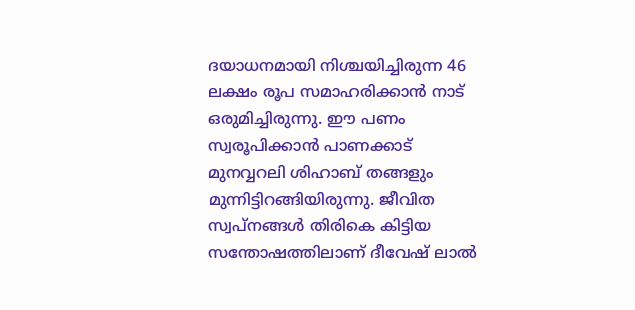ദയാധനമായി നിശ്ചയിച്ചിരുന്ന 46 ലക്ഷം രൂപ സമാഹരിക്കാൻ നാട് ഒരുമിച്ചിരുന്നു. ഈ പണം സ്വരൂപിക്കാൻ പാണക്കാട് മുനവ്വറലി ശിഹാബ് തങ്ങളും മുന്നിട്ടിറങ്ങിയിരുന്നു. ജീവിത സ്വപ്നങ്ങൾ തിരികെ കിട്ടിയ സന്തോഷത്തിലാണ് ദീവേഷ് ലാൽ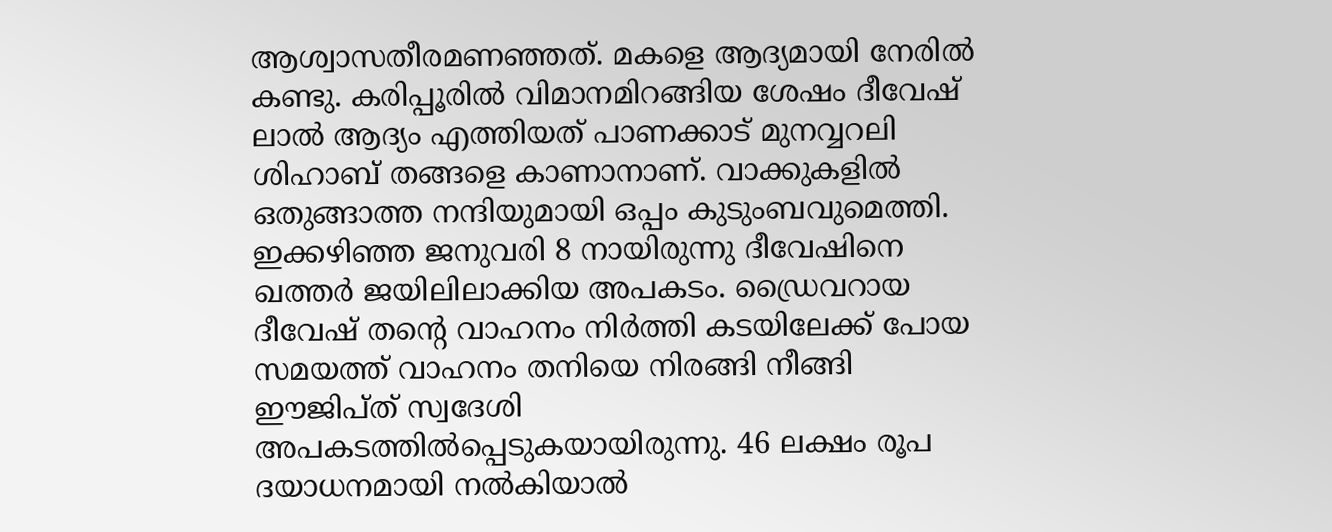ആശ്വാസതീരമണഞ്ഞത്. മകളെ ആദ്യമായി നേരിൽ കണ്ടു. കരിപ്പൂരിൽ വിമാനമിറങ്ങിയ ശേഷം ദീവേഷ് ലാൽ ആദ്യം എത്തിയത് പാണക്കാട് മുനവ്വറലി ശിഹാബ് തങ്ങളെ കാണാനാണ്. വാക്കുകളിൽ ഒതുങ്ങാത്ത നന്ദിയുമായി ഒപ്പം കുടുംബവുമെത്തി. ഇക്കഴിഞ്ഞ ജനുവരി 8 നായിരുന്നു ദീവേഷിനെ ഖത്തർ ജയിലിലാക്കിയ അപകടം. ഡ്രൈവറായ ദീവേഷ് തന്റെ വാഹനം നിർത്തി കടയിലേക്ക് പോയ സമയത്ത് വാഹനം തനിയെ നിരങ്ങി നീങ്ങി ഈജിപ്ത് സ്വദേശി അപകടത്തിൽപ്പെടുകയായിരുന്നു. 46 ലക്ഷം രൂപ ദയാധനമായി നൽകിയാൽ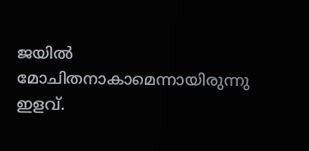ജയിൽ മോചിതനാകാമെന്നായിരുന്നു ഇളവ്.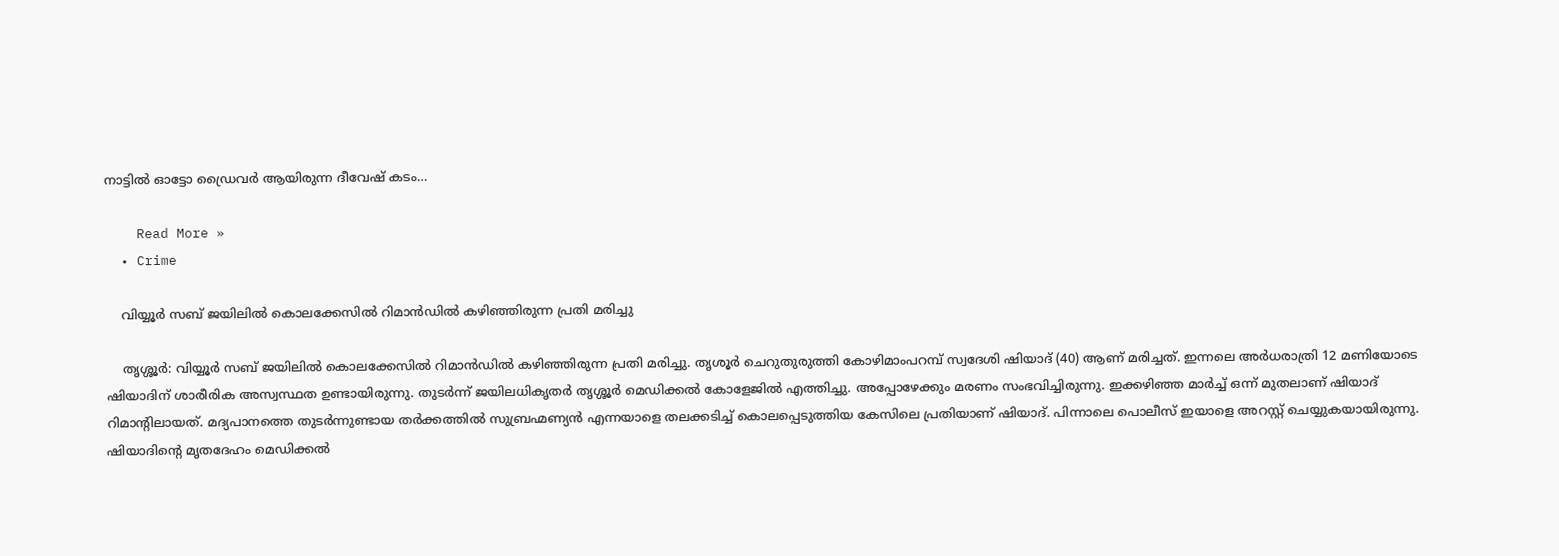നാട്ടിൽ ഓട്ടോ ഡ്രൈവർ ആയിരുന്ന ദീവേഷ് കടം…

    Read More »
  • Crime

    വിയ്യൂർ സബ് ജയിലില്‍ കൊലക്കേസില്‍ റിമാൻഡിൽ കഴിഞ്ഞിരുന്ന പ്രതി മരിച്ചു

    തൃശ്ശൂർ: വിയ്യൂർ സബ് ജയിലില്‍ കൊലക്കേസില്‍ റിമാൻഡിൽ കഴിഞ്ഞിരുന്ന പ്രതി മരിച്ചു. തൃശൂര്‍ ചെറുതുരുത്തി കോഴിമാംപറമ്പ് സ്വദേശി ഷിയാദ് (40) ആണ് മരിച്ചത്. ഇന്നലെ അർധരാത്രി 12 മണിയോടെ ഷിയാദിന് ശാരീരിക അസ്വസ്ഥത ഉണ്ടായിരുന്നു. തുടർന്ന് ജയിലധികൃതർ തൃശ്ശൂർ മെഡിക്കൽ കോളേജിൽ എത്തിച്ചു. അപ്പോഴേക്കും മരണം സംഭവിച്ചിരുന്നു. ഇക്കഴിഞ്ഞ മാര്‍ച്ച് ഒന്ന് മുതലാണ് ഷിയാദ് റിമാന്‍റിലായത്. മദ്യപാനത്തെ തുടർന്നുണ്ടായ തർക്കത്തിൽ സുബ്രഹ്മണ്യൻ എന്നയാളെ തലക്കടിച്ച് കൊലപ്പെടുത്തിയ കേസിലെ പ്രതിയാണ് ഷിയാദ്. പിന്നാലെ പൊലീസ് ഇയാളെ അറസ്റ്റ് ചെയ്യുകയായിരുന്നു. ഷിയാദിന്റെ മൃതദേഹം മെഡിക്കല്‍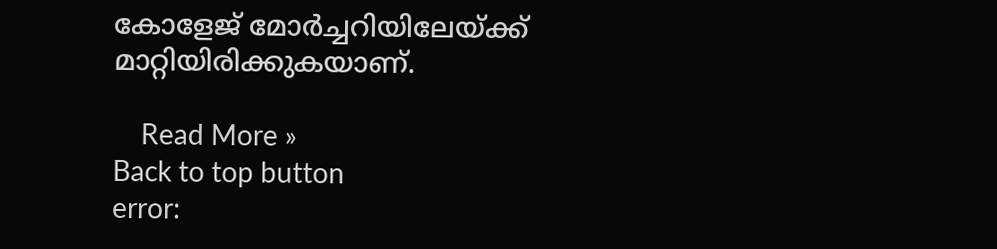കോളേജ് മോര്‍ച്ചറിയിലേയ്ക്ക് മാറ്റിയിരിക്കുകയാണ്.

    Read More »
Back to top button
error: